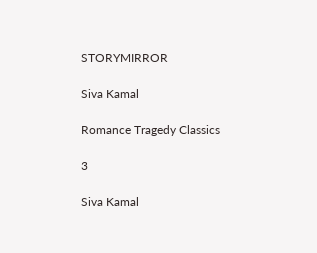STORYMIRROR

Siva Kamal

Romance Tragedy Classics

3

Siva Kamal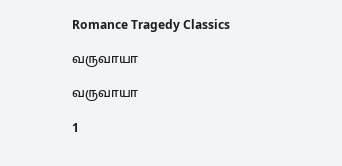Romance Tragedy Classics

வருவாயா

வருவாயா

1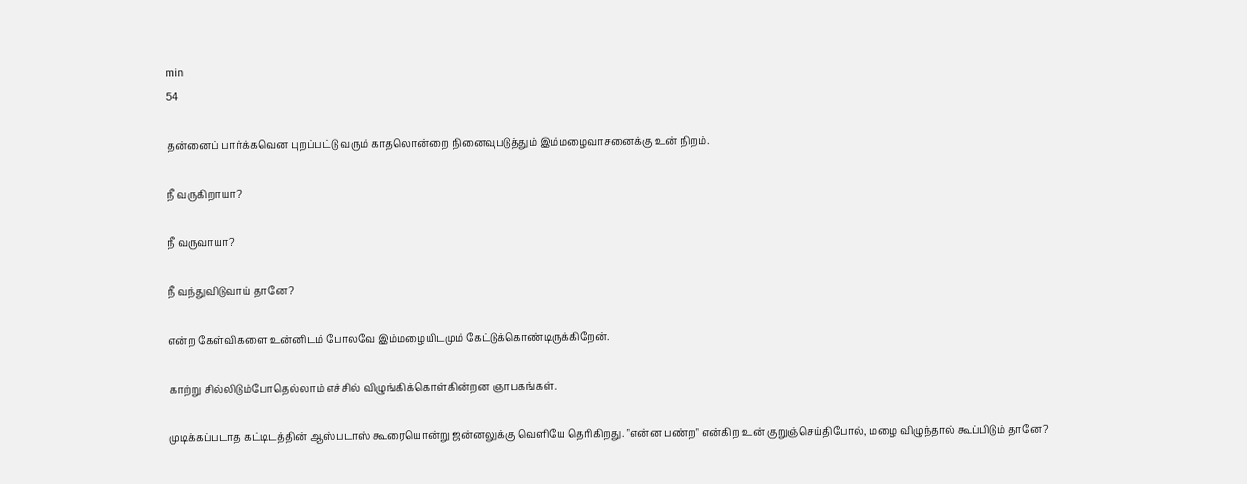min
54

தன்னைப் பார்க்கவென புறப்பட்டு வரும் காதலொன்றை நினைவுபடுத்தும் இம்மழைவாசனைக்கு உன் நிறம்.

நீ வருகிறாயா?

நீ வருவாயா?

நீ வந்துவிடுவாய் தானே?

என்ற கேள்விகளை உன்னிடம் போலவே இம்மழையிடமும் கேட்டுக்கொண்டிருக்கிறேன்.

காற்று சில்லிடும்போதெல்லாம் எச்சில் விழுங்கிக்கொள்கின்றன ஞாபகங்கள்.

முடிக்கப்படாத கட்டிடத்தின் ஆஸ்படாஸ் கூரையொன்று ஜன்னலுக்கு வெளியே தெரிகிறது. "என்ன பண்ற" என்கிற உன் குறுஞ்செய்திபோல், மழை விழுந்தால் கூப்பிடும் தானே?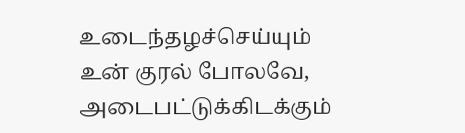உடைந்தழச்செய்யும் உன் குரல் போலவே, அடைபட்டுக்கிடக்கும்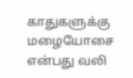காதுகளுக்கு மழையோசை என்பது வலி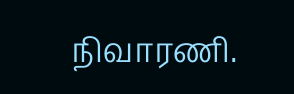நிவாரணி.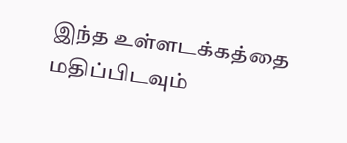இந்த உள்ளடக்கத்தை மதிப்பிடவும்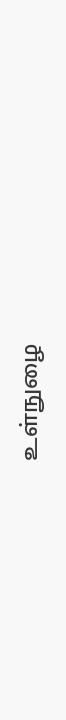உள்நுழை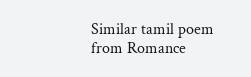Similar tamil poem from Romance